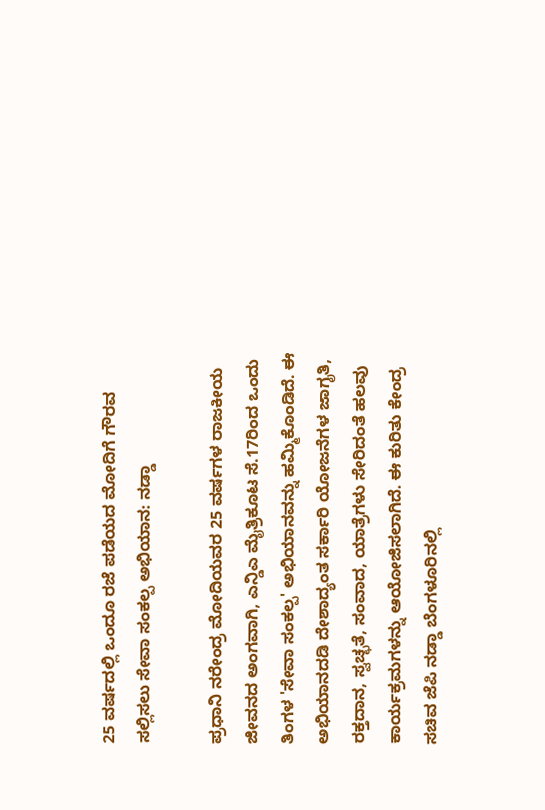25 ವರ್ಷದಲ್ಲಿ ಒಂದೂ ರಜೆ ಪಡೆಯದ ಮೋದಿಗೆ ಗೌರವ ಸಲ್ಲಿಸಲು ಸೇವಾ ಸಂಕಲ್ಪ ಅಭಿಯಾನ: ನಡ್ಡಾ

ಪ್ರಧಾನಿ ನರೇಂದ್ರ ಮೋದಿಯವರ 25 ವರ್ಷಗಳ ರಾಜಕೀಯ ಜೀವನದ ಅಂಗವಾಗಿ, ಎನ್ಡಿಎ ಮೈತ್ರಿಕೂಟ ಸೆ.17ರಿಂದ ಒಂದು ತಿಂಗಳ 'ಸೇವಾ ಸಂಕಲ್ಪ' ಅಭಿಯಾನವನ್ನು ಹಮ್ಮಿಕೊಂಡಿದೆ. ಈ ಅಭಿಯಾನದಡಿ ದೇಶಾದ್ಯಂತ ಸರ್ಕಾರಿ ಯೋಜನೆಗಳ ಜಾಗೃತಿ, ರಕ್ತದಾನ, ಸ್ವಚ್ಛತೆ, ಸಂವಾದ, ಯಾತ್ರೆಗಳು ಸೇರಿದಂತೆ ಹಲವು ಕಾರ್ಯಕ್ರಮಗಳನ್ನು ಆಯೋಜಿಸಲಾಗಿದೆ. ಈ ಕುರಿತು ಕೇಂದ್ರ ಸಚಿವ ಜೆಪಿ ನಡ್ಡಾ ಬೆಂಗಳೂರಿನಲ್ಲಿ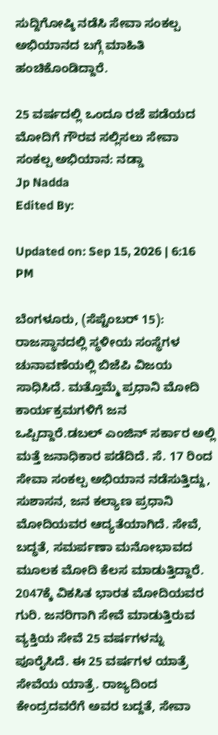ಸುದ್ದಿಗೋಷ್ಠಿ ನಡೆಸಿ ಸೇವಾ ಸಂಕಲ್ಪ ಅಭಿಯಾನದ ಬಗ್ಗೆ ಮಾಹಿತಿ ಹಂಚಿಕೊಂಡಿದ್ದಾರೆ.

25 ವರ್ಷದಲ್ಲಿ ಒಂದೂ ರಜೆ ಪಡೆಯದ ಮೋದಿಗೆ ಗೌರವ ಸಲ್ಲಿಸಲು ಸೇವಾ ಸಂಕಲ್ಪ ಅಭಿಯಾನ: ನಡ್ಡಾ
Jp Nadda
Edited By:

Updated on: Sep 15, 2026 | 6:16 PM

ಬೆಂಗಳೂರು, (ಸೆಪ್ಟೆಂಬರ್ 15): ರಾಜಸ್ಥಾನದಲ್ಲಿ ಸ್ಥಳೀಯ ಸಂಸ್ಥೆಗಳ ಚುನಾವಣೆಯಲ್ಲಿ ಬಿಜೆಪಿ ವಿಜಯ ಸಾಧಿಸಿದೆ. ಮತ್ತೊಮ್ಮೆ ಪ್ರಧಾನಿ ಮೋದಿ ಕಾರ್ಯಕ್ರಮಗಳಿಗೆ ಜನ ಒಪ್ಪಿದ್ದಾರೆ.ಡಬಲ್ ಎಂಜಿನ್ ಸರ್ಕಾರ ಅಲ್ಲಿ ಮತ್ತೆ ಜನಾಧಿಕಾರ ಪಡೆದಿದೆ. ಸೆ. 17 ರಿಂದ ಸೇವಾ ಸಂಕಲ್ಪ ಅಭಿಯಾನ ನಡೆಸುತ್ತಿದ್ದು, ಸುಶಾಸನ, ಜನ ಕಲ್ಯಾಣ ಪ್ರಧಾನಿ ಮೋದಿಯವರ ಆದ್ಯತೆಯಾಗಿದೆ. ಸೇವೆ, ಬದ್ಧತೆ, ಸಮರ್ಪಣಾ ಮನೋಭಾವದ ಮೂಲಕ ಮೋದಿ ಕೆಲಸ ಮಾಡುತ್ತಿದ್ದಾರೆ. 2047ಕ್ಕೆ ವಿಕಸಿತ ಭಾರತ ಮೋದಿಯವರ ಗುರಿ. ಜನರಿಗಾಗಿ ಸೇವೆ ಮಾಡುತ್ತಿರುವ ವ್ಯಕ್ತಿಯ ಸೇವೆ 25 ವರ್ಷಗಳನ್ನು ಪೂರೈಸಿದೆ. ಈ 25 ವರ್ಷಗಳ ಯಾತ್ರೆ ಸೇವೆಯ ಯಾತ್ರೆ. ರಾಜ್ಯದಿಂದ ಕೇಂದ್ರದವರೆಗೆ ಅವರ ಬದ್ದತೆ, ಸೇವಾ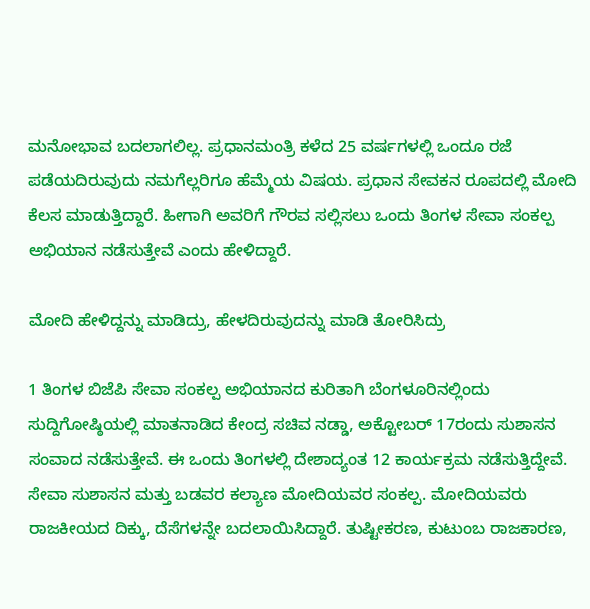ಮನೋಭಾವ ಬದಲಾಗಲಿಲ್ಲ. ಪ್ರಧಾನಮಂತ್ರಿ ಕಳೆದ 25 ವರ್ಷಗಳಲ್ಲಿ ಒಂದೂ ರಜೆ ಪಡೆಯದಿರುವುದು ನಮಗೆಲ್ಲರಿಗೂ ಹೆಮ್ಮೆಯ ವಿಷಯ. ಪ್ರಧಾನ ಸೇವಕನ ರೂಪದಲ್ಲಿ ಮೋದಿ ಕೆಲಸ ಮಾಡುತ್ತಿದ್ದಾರೆ. ಹೀಗಾಗಿ ಅವರಿಗೆ ಗೌರವ ಸಲ್ಲಿಸಲು ಒಂದು ತಿಂಗಳ ಸೇವಾ ಸಂಕಲ್ಪ ಅಭಿಯಾನ ನಡೆಸುತ್ತೇವೆ ಎಂದು ಹೇಳಿದ್ದಾರೆ.

ಮೋದಿ ಹೇಳಿದ್ದನ್ನು ಮಾಡಿದ್ರು, ಹೇಳದಿರುವುದನ್ನು ಮಾಡಿ ತೋರಿಸಿದ್ರು

1 ತಿಂಗಳ ಬಿಜೆಪಿ ಸೇವಾ ಸಂಕಲ್ಪ ಅಭಿಯಾನದ ಕುರಿತಾಗಿ ಬೆಂಗಳೂರಿನಲ್ಲಿಂದು  ಸುದ್ದಿಗೋಷ್ಠಿಯಲ್ಲಿ ಮಾತನಾಡಿದ ಕೇಂದ್ರ ಸಚಿವ ನಡ್ಡಾ, ಅಕ್ಟೋಬರ್ 17ರಂದು ಸುಶಾಸನ ಸಂವಾದ ನಡೆಸುತ್ತೇವೆ. ಈ ಒಂದು ತಿಂಗಳಲ್ಲಿ ದೇಶಾದ್ಯಂತ 12 ಕಾರ್ಯಕ್ರಮ ನಡೆಸುತ್ತಿದ್ದೇವೆ. ಸೇವಾ ಸುಶಾಸನ ಮತ್ತು ಬಡವರ ಕಲ್ಯಾಣ ಮೋದಿಯವರ ಸಂಕಲ್ಪ. ಮೋದಿಯವರು ರಾಜಕೀಯದ ದಿಕ್ಕು, ದೆಸೆಗಳನ್ನೇ ಬದಲಾಯಿಸಿದ್ದಾರೆ. ತುಷ್ಟೀಕರಣ, ಕುಟುಂಬ ರಾಜಕಾರಣ,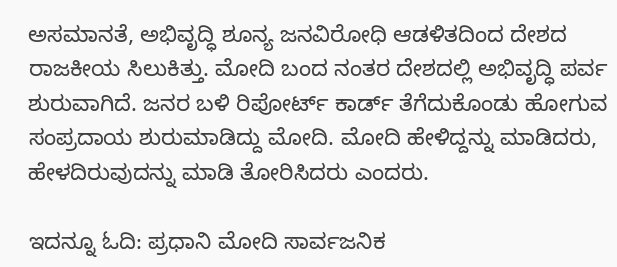ಅಸಮಾನತೆ, ಅಭಿವೃದ್ಧಿ ಶೂನ್ಯ ಜನವಿರೋಧಿ ಆಡಳಿತದಿಂದ ದೇಶದ ರಾಜಕೀಯ ಸಿಲುಕಿತ್ತು. ಮೋದಿ ಬಂದ ನಂತರ ದೇಶದಲ್ಲಿ ಅಭಿವೃದ್ಧಿ ಪರ್ವ ಶುರುವಾಗಿದೆ. ಜನರ ಬಳಿ ರಿಪೋರ್ಟ್ ಕಾರ್ಡ್ ತೆಗೆದುಕೊಂಡು ಹೋಗುವ ಸಂಪ್ರದಾಯ ಶುರುಮಾಡಿದ್ದು ಮೋದಿ. ಮೋದಿ ಹೇಳಿದ್ದನ್ನು ಮಾಡಿದರು, ಹೇಳದಿರುವುದನ್ನು ಮಾಡಿ ತೋರಿಸಿದರು ಎಂದರು.

ಇದನ್ನೂ ಓದಿ: ಪ್ರಧಾನಿ ಮೋದಿ ಸಾರ್ವಜನಿಕ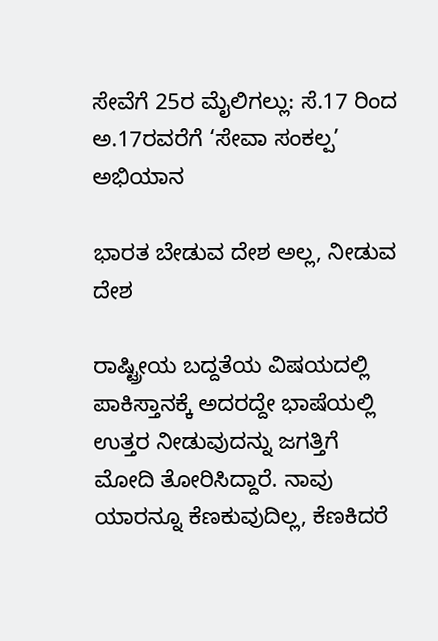ಸೇವೆಗೆ 25ರ ಮೈಲಿಗಲ್ಲು: ಸೆ.17 ರಿಂದ ಅ.17ರವರೆಗೆ ‘ಸೇವಾ ಸಂಕಲ್ಪ’ ಅಭಿಯಾನ

ಭಾರತ ಬೇಡುವ ದೇಶ ಅಲ್ಲ, ನೀಡುವ ದೇಶ

ರಾಷ್ಟ್ರೀಯ ಬದ್ದತೆಯ ವಿಷಯದಲ್ಲಿ ಪಾಕಿಸ್ತಾನಕ್ಕೆ ಅದರದ್ದೇ ಭಾಷೆಯಲ್ಲಿ ಉತ್ತರ ನೀಡುವುದನ್ನು ಜಗತ್ತಿಗೆ ಮೋದಿ ತೋರಿಸಿದ್ದಾರೆ. ನಾವು ಯಾರನ್ನೂ ಕೆಣಕುವುದಿಲ್ಲ, ಕೆಣಕಿದರೆ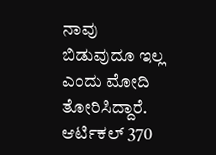ನಾವು ಬಿಡುವುದೂ ಇಲ್ಲ ಎಂದು ಮೋದಿ ತೋರಿಸಿದ್ದಾರೆ. ಆರ್ಟಿಕಲ್ 370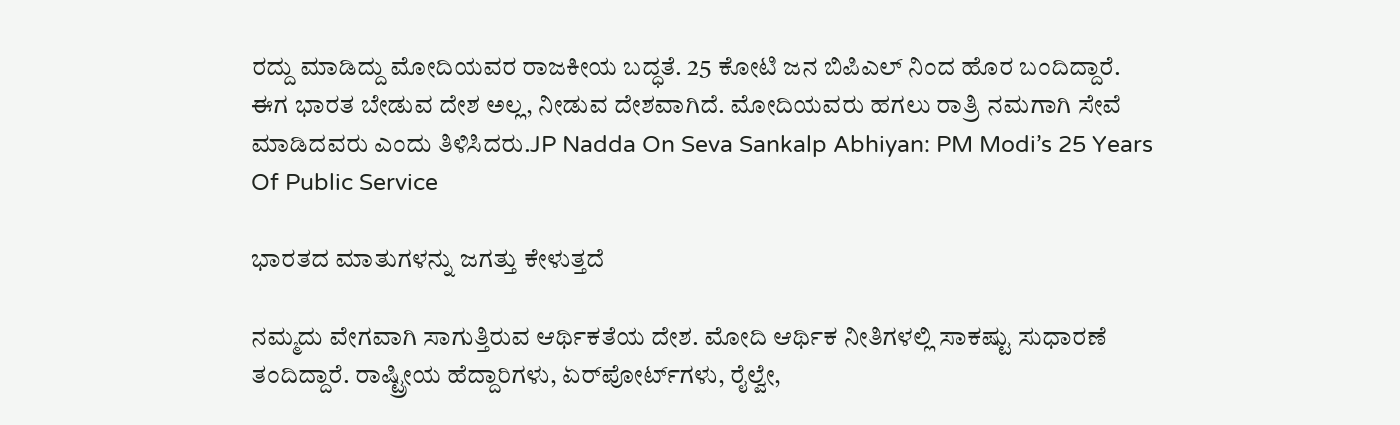ರದ್ದು ಮಾಡಿದ್ದು ಮೋದಿಯವರ ರಾಜಕೀಯ ಬದ್ಧತೆ. 25 ಕೋಟಿ ಜನ ಬಿಪಿಎಲ್ ನಿಂದ ಹೊರ ಬಂದಿದ್ದಾರೆ. ಈಗ ಭಾರತ ಬೇಡುವ ದೇಶ ಅಲ್ಲ, ನೀಡುವ ದೇಶವಾಗಿದೆ. ಮೋದಿಯವರು ಹಗಲು ರಾತ್ರಿ ನಮಗಾಗಿ ಸೇವೆ ಮಾಡಿದವರು ಎಂದು ತಿಳಿಸಿದರು.JP Nadda On Seva Sankalp Abhiyan: PM Modi’s 25 Years Of Public Service

ಭಾರತದ ಮಾತುಗಳನ್ನು ಜಗತ್ತು ಕೇಳುತ್ತದೆ

ನಮ್ಮದು ವೇಗವಾಗಿ ಸಾಗುತ್ತಿರುವ ಆರ್ಥಿಕತೆಯ ದೇಶ. ಮೋದಿ ಆರ್ಥಿಕ ನೀತಿಗಳಲ್ಲಿ ಸಾಕಷ್ಟು ಸುಧಾರಣೆ ತಂದಿದ್ದಾರೆ. ರಾಷ್ಟ್ರೀಯ ಹೆದ್ದಾರಿಗಳು, ಏರ್‌ಪೋರ್ಟ್‌‌ಗಳು, ರೈಲ್ವೇ,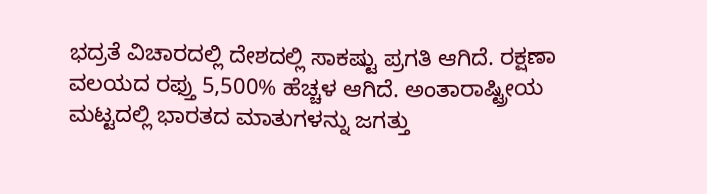ಭದ್ರತೆ ವಿಚಾರದಲ್ಲಿ ದೇಶದಲ್ಲಿ ಸಾಕಷ್ಟು ಪ್ರಗತಿ ಆಗಿದೆ. ರಕ್ಷಣಾ ವಲಯದ ರಫ್ತು 5,500% ಹೆಚ್ಚಳ ಆಗಿದೆ. ಅಂತಾರಾಷ್ಟ್ರೀಯ ಮಟ್ಟದಲ್ಲಿ ಭಾರತದ ಮಾತುಗಳನ್ನು ಜಗತ್ತು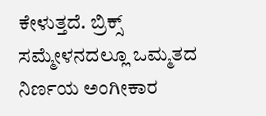ಕೇಳುತ್ತದೆ. ಬ್ರಿಕ್ಸ್ ಸಮ್ಮೇಳನದಲ್ಲೂ ಒಮ್ಮತದ ನಿರ್ಣಯ ಅಂಗೀಕಾರ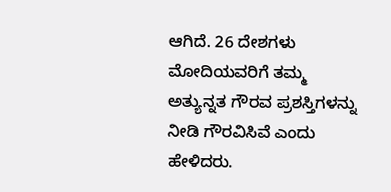ಆಗಿದೆ. 26 ದೇಶಗಳು ಮೋದಿಯವರಿಗೆ ತಮ್ಮ ಅತ್ಯುನ್ನತ ಗೌರವ ಪ್ರಶಸ್ತಿಗಳನ್ನು ನೀಡಿ ಗೌರವಿಸಿವೆ ಎಂದು ಹೇಳಿದರು.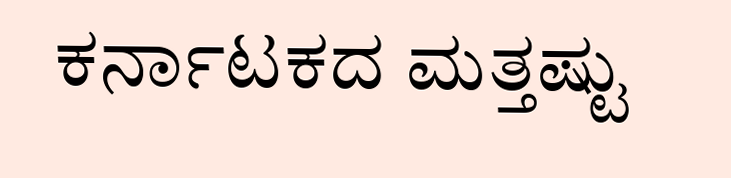ಕರ್ನಾಟಕದ ಮತ್ತಷ್ಟು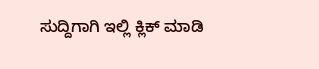ಸುದ್ದಿಗಾಗಿ ಇಲ್ಲಿ ಕ್ಲಿಕ್ ಮಾಡಿ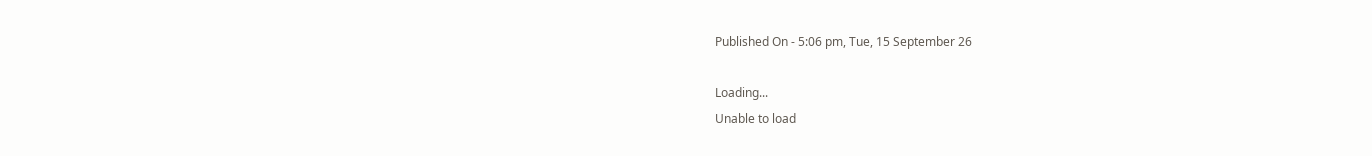Published On - 5:06 pm, Tue, 15 September 26

Loading...
Unable to load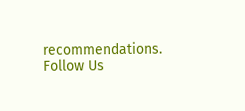recommendations.
Follow Us